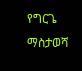የግርጌ ማስታወሻ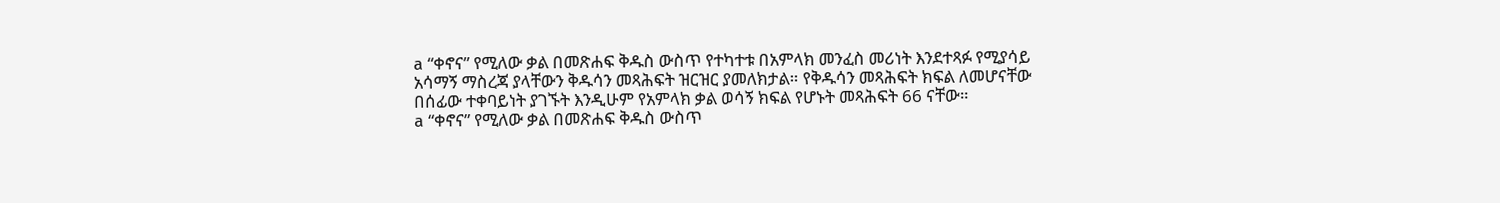a “ቀኖና” የሚለው ቃል በመጽሐፍ ቅዱስ ውስጥ የተካተቱ በአምላክ መንፈስ መሪነት እንደተጻፉ የሚያሳይ አሳማኝ ማስረጃ ያላቸውን ቅዱሳን መጻሕፍት ዝርዝር ያመለክታል። የቅዱሳን መጻሕፍት ክፍል ለመሆናቸው በሰፊው ተቀባይነት ያገኙት እንዲሁም የአምላክ ቃል ወሳኝ ክፍል የሆኑት መጻሕፍት 66 ናቸው።
a “ቀኖና” የሚለው ቃል በመጽሐፍ ቅዱስ ውስጥ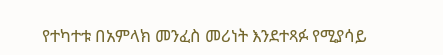የተካተቱ በአምላክ መንፈስ መሪነት እንደተጻፉ የሚያሳይ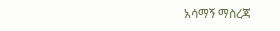አሳማኝ ማስረጃ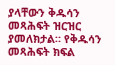ያላቸውን ቅዱሳን መጻሕፍት ዝርዝር ያመለክታል። የቅዱሳን መጻሕፍት ክፍል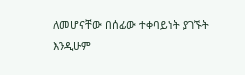ለመሆናቸው በሰፊው ተቀባይነት ያገኙት እንዲሁም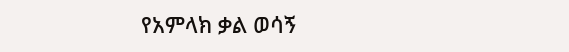የአምላክ ቃል ወሳኝ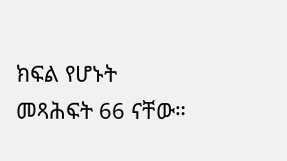ክፍል የሆኑት መጻሕፍት 66 ናቸው።